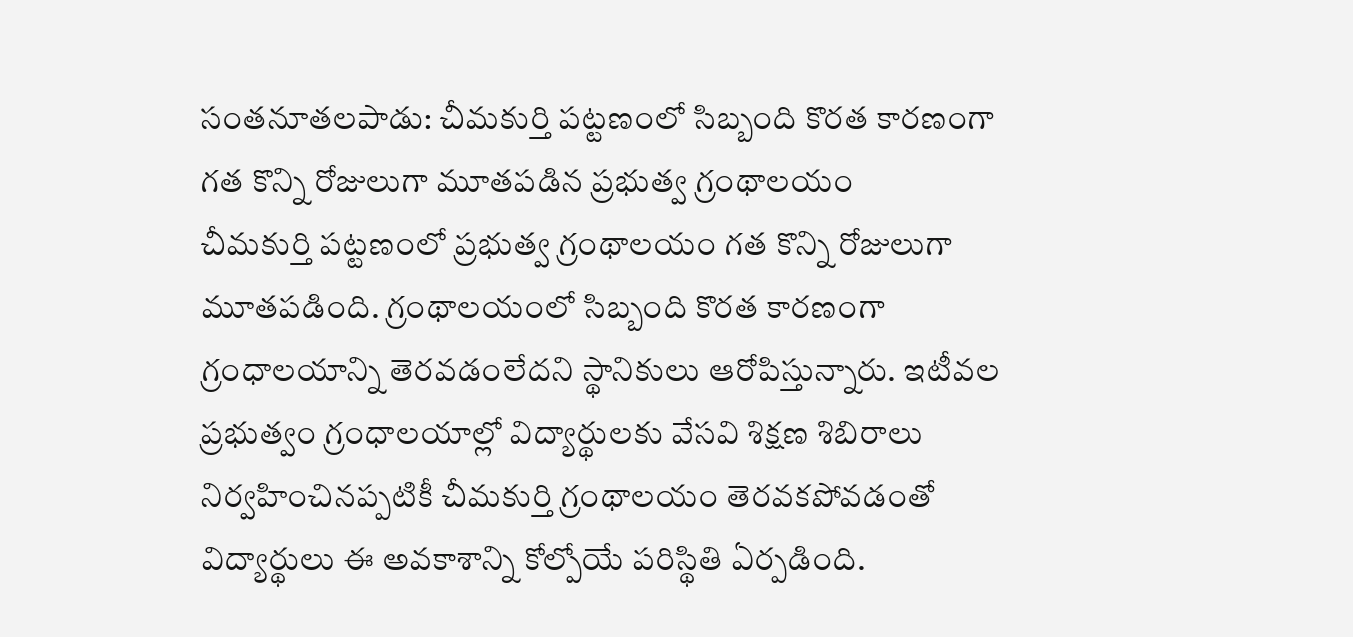సంతనూతలపాడు: చీమకుర్తి పట్టణంలో సిబ్బంది కొరత కారణంగా గత కొన్ని రోజులుగా మూతపడిన ప్రభుత్వ గ్రంథాలయం
చీమకుర్తి పట్టణంలో ప్రభుత్వ గ్రంథాలయం గత కొన్ని రోజులుగా మూతపడింది. గ్రంథాలయంలో సిబ్బంది కొరత కారణంగా గ్రంధాలయాన్ని తెరవడంలేదని స్థానికులు ఆరోపిస్తున్నారు. ఇటీవల ప్రభుత్వం గ్రంధాలయాల్లో విద్యార్థులకు వేసవి శిక్షణ శిబిరాలు నిర్వహించినప్పటికీ చీమకుర్తి గ్రంథాలయం తెరవకపోవడంతో విద్యార్థులు ఈ అవకాశాన్ని కోల్పోయే పరిస్థితి ఏర్పడింది.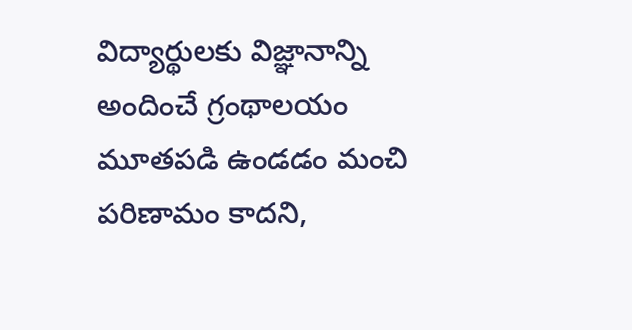విద్యార్థులకు విజ్ఞానాన్ని అందించే గ్రంథాలయం మూతపడి ఉండడం మంచి పరిణామం కాదని,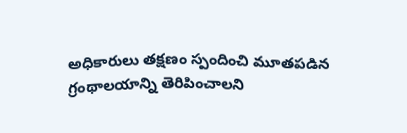అధికారులు తక్షణం స్పందించి మూతపడిన గ్రంథాలయాన్ని తెరిపించాలని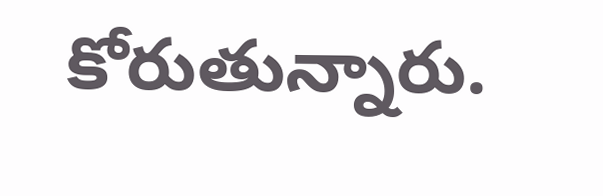కోరుతున్నారు.